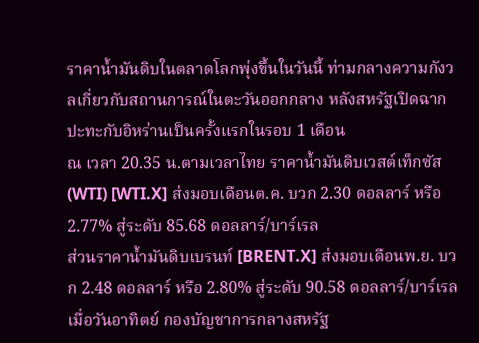ราคาน้ำมันดิบในตลาดโลกพุ่งขึ้นในวันนี้ ท่ามกลางความกังวลเกี่ยวกับสถานการณ์ในตะวันออกกลาง หลังสหรัฐเปิดฉากปะทะกับอิหร่านเป็นครั้งแรกในรอบ 1 เดือน
ณ เวลา 20.35 น.ตามเวลาไทย ราคาน้ำมันดิบเวสต์เท็กซัส (WTI) [WTI.X] ส่งมอบเดือนต.ค. บวก 2.30 ดอลลาร์ หรือ 2.77% สู่ระดับ 85.68 ดอลลาร์/บาร์เรล
ส่วนราคาน้ำมันดิบเบรนท์ [BRENT.X] ส่งมอบเดือนพ.ย. บวก 2.48 ดอลลาร์ หรือ 2.80% สู่ระดับ 90.58 ดอลลาร์/บาร์เรล
เมื่อวันอาทิตย์ กองบัญชาการกลางสหรัฐ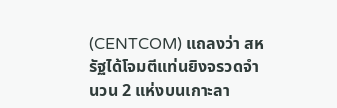(CENTCOM) แถลงว่า สหรัฐได้โจมตีแท่นยิงจรวดจำนวน 2 แห่งบนเกาะลา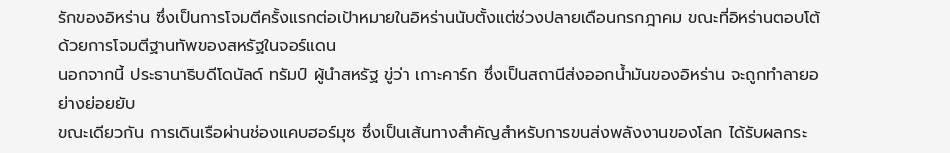รักของอิหร่าน ซึ่งเป็นการโจมตีครั้งแรกต่อเป้าหมายในอิหร่านนับตั้งแต่ช่วงปลายเดือนกรกฎาคม ขณะที่อิหร่านตอบโต้ด้วยการโจมตีฐานทัพของสหรัฐในจอร์แดน
นอกจากนี้ ประธานาธิบดีโดนัลด์ ทรัมป์ ผู้นำสหรัฐ ขู่ว่า เกาะคาร์ก ซึ่งเป็นสถานีส่งออกน้ำมันของอิหร่าน จะถูกทำลายอย่างย่อยยับ
ขณะเดียวกัน การเดินเรือผ่านช่องแคบฮอร์มุซ ซึ่งเป็นเส้นทางสำคัญสำหรับการขนส่งพลังงานของโลก ได้รับผลกระ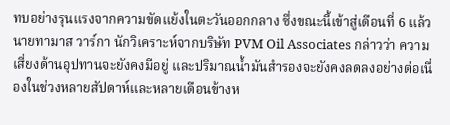ทบอย่างรุนแรงจากความขัดแย้งในตะวันออกกลาง ซึ่งขณะนี้เข้าสู่เดือนที่ 6 แล้ว
นายทามาส วาร์กา นักวิเคราะห์จากบริษัท PVM Oil Associates กล่าวว่า ความเสี่ยงด้านอุปทานจะยังคงมีอยู่ และปริมาณน้ำมันสำรองจะยังคงลดลงอย่างต่อเนื่องในช่วงหลายสัปดาห์และหลายเดือนข้างห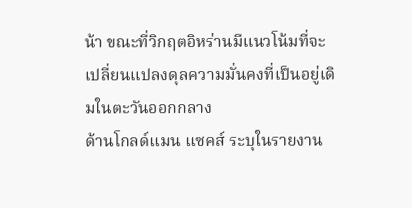น้า ขณะที่วิกฤตอิหร่านมีแนวโน้มที่จะเปลี่ยนแปลงดุลความมั่นคงที่เป็นอยู่เดิมในตะวันออกกลาง
ด้านโกลด์แมน แซคส์ ระบุในรายงาน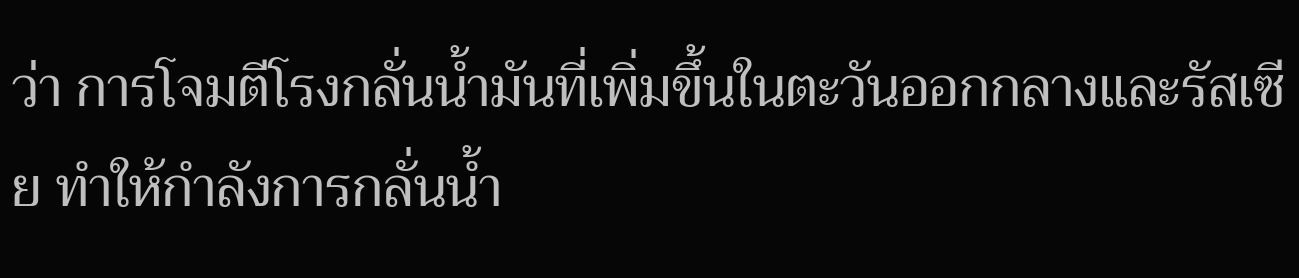ว่า การโจมตีโรงกลั่นน้ำมันที่เพิ่มขึ้นในตะวันออกกลางและรัสเซีย ทำให้กำลังการกลั่นน้ำ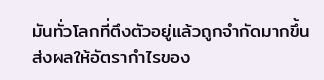มันทั่วโลกที่ตึงตัวอยู่แล้วถูกจำกัดมากขึ้น ส่งผลให้อัตรากำไรของ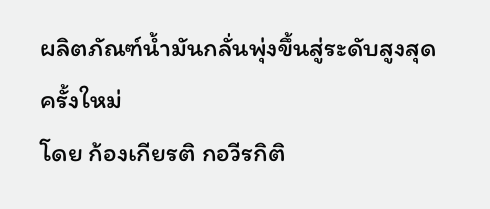ผลิตภัณฑ์น้ำมันกลั่นพุ่งขึ้นสู่ระดับสูงสุดครั้งใหม่
โดย ก้องเกียรติ กอวีรกิติ